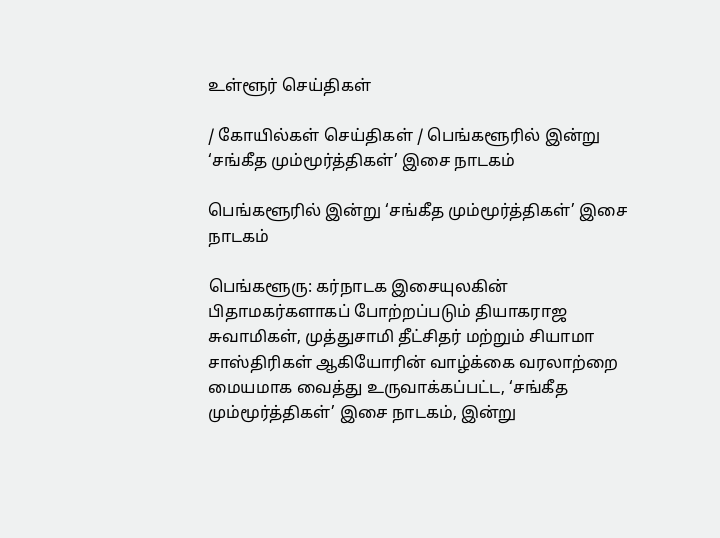உள்ளூர் செய்திகள்

/ கோயில்கள் செய்திகள் / பெங்களூரில் இன்று ‘சங்கீத மும்மூர்த்திகள்’ இசை நாடகம்

பெங்களூரில் இன்று ‘சங்கீத மும்மூர்த்திகள்’ இசை நாடகம்

பெங்களூரு: கர்நாடக இசையுலகின் பிதாமகர்களாகப் போற்றப்படும் தியாகராஜ சுவாமிகள், முத்துசாமி தீட்சிதர் மற்றும் சியாமா சாஸ்திரிகள் ஆகியோரின் வாழ்க்கை வரலாற்றை மையமாக வைத்து உருவாக்கப்பட்ட, ‘சங்கீத மும்மூர்த்திகள்’ இசை நாடகம், இன்று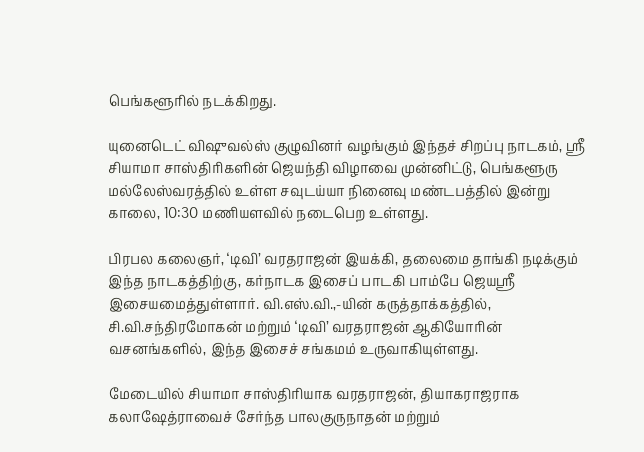பெங்களூரில் நடக்கிறது.

யுனைடெட் விஷுவல்ஸ் குழுவினர் வழங்கும் இந்தச் சிறப்பு நாடகம், ஸ்ரீ சியாமா சாஸ்திரிகளின் ஜெயந்தி விழாவை முன்னிட்டு, பெங்களூரு மல்லேஸ்வரத்தில் உள்ள சவுடய்யா நினைவு மண்டபத்தில் இன்று காலை, 10:30 மணியளவில் நடைபெற உள்ளது.

பிரபல கலைஞர், ‘டிவி’ வரதராஜன் இயக்கி, தலைமை தாங்கி நடிக்கும் இந்த நாடகத்திற்கு, கர்நாடக இசைப் பாடகி பாம்பே ஜெயஸ்ரீ இசையமைத்துள்ளார். வி.எஸ்.வி.,-யின் கருத்தாக்கத்தில், சி.வி.சந்திரமோகன் மற்றும் ‘டிவி’ வரதராஜன் ஆகியோரின் வசனங்களில், இந்த இசைச் சங்கமம் உருவாகியுள்ளது.

மேடையில் சியாமா சாஸ்திரியாக வரதராஜன், தியாகராஜராக கலாஷேத்ராவைச் சேர்ந்த பாலகுருநாதன் மற்றும்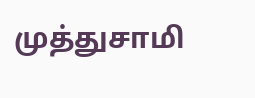முத்துசாமி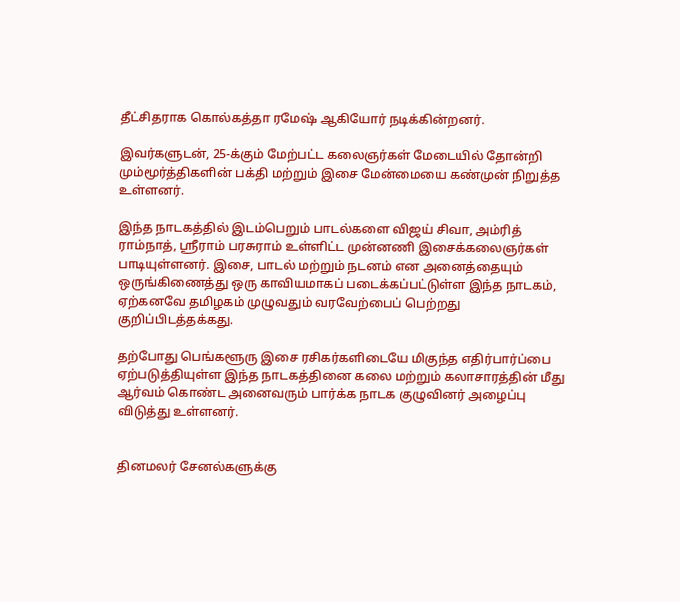தீட்சிதராக கொல்கத்தா ரமேஷ் ஆகியோர் நடிக்கின்றனர்.

இவர்களுடன், 25-க்கும் மேற்பட்ட கலைஞர்கள் மேடையில் தோன்றி மும்மூர்த்திகளின் பக்தி மற்றும் இசை மேன்மையை கண்முன் நிறுத்த உள்ளனர்.

இந்த நாடகத்தில் இடம்பெறும் பாடல்களை விஜய் சிவா, அம்ரித் ராம்நாத், ஸ்ரீராம் பரசுராம் உள்ளிட்ட முன்னணி இசைக்கலைஞர்கள் பாடியுள்ளனர். இசை, பாடல் மற்றும் நடனம் என அனைத்தையும் ஒருங்கிணைத்து ஒரு காவியமாகப் படைக்கப்பட்டுள்ள இந்த நாடகம், ஏற்கனவே தமிழகம் முழுவதும் வரவேற்பைப் பெற்றது குறிப்பிடத்தக்கது.

தற்போது பெங்களூரு இசை ரசிகர்களிடையே மிகுந்த எதிர்பார்ப்பை ஏற்படுத்தியுள்ள இந்த நாடகத்தினை கலை மற்றும் கலாசாரத்தின் மீது ஆர்வம் கொண்ட அனைவரும் பார்க்க நாடக குழுவினர் அழைப்பு விடுத்து உள்ளனர்.


தினமலர் சேனல்களுக்கு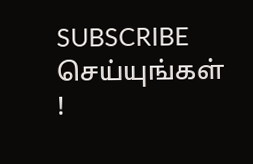SUBSCRIBE செய்யுங்கள் !